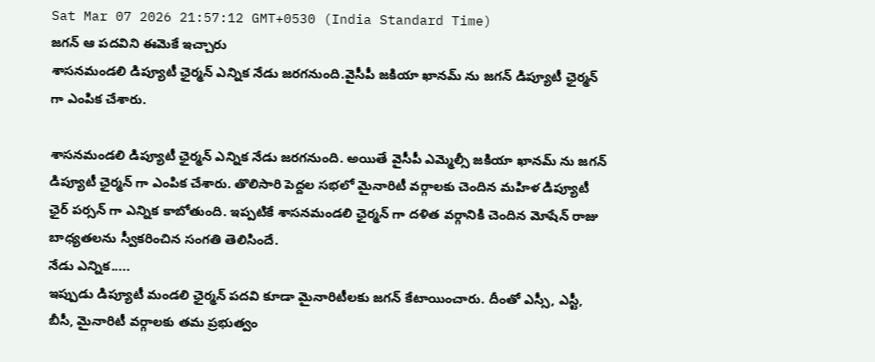Sat Mar 07 2026 21:57:12 GMT+0530 (India Standard Time)
జగన్ ఆ పదవిని ఈమెకే ఇచ్చారు
శాసనమండలి డిప్యూటీ ఛైర్మన్ ఎన్నిక నేడు జరగనుంది.వైసీపీ జకియా ఖానమ్ ను జగన్ డిప్యూటీ ఛైర్మన్ గా ఎంపిక చేశారు.

శాసనమండలి డిప్యూటీ ఛైర్మన్ ఎన్నిక నేడు జరగనుంది. అయితే వైసీపీ ఎమ్మెల్సీ జకియా ఖానమ్ ను జగన్ డిప్యూటీ ఛైర్మన్ గా ఎంపిక చేశారు. తొలిసారి పెద్దల సభలో మైనారిటీ వర్గాలకు చెందిన మహిళ డిప్యూటీ ఛైర్ పర్సన్ గా ఎన్నిక కాబోతుంది. ఇప్పటికే శాసనమండలి ఛైర్మన్ గా దళిత వర్గానికి చెందిన మోషేన్ రాజు బాధ్యతలను స్వీకరించిన సంగతి తెలిసిందే.
నేడు ఎన్నిక.....
ఇప్పుడు డిప్యూటీ మండలి ఛైర్మన్ పదవి కూడా మైనారిటీలకు జగన్ కేటాయించారు. దీంతో ఎస్సీ, ఎస్టీ, బీసీ, మైనారిటీ వర్గాలకు తమ ప్రభుత్వం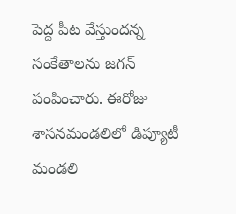పెద్ద పీట వేస్తుందన్న సంకేతాలను జగన్ పంపించారు. ఈరోజు శాసనమండలిలో డిప్యూటీ మండలి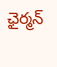ఛైర్మన్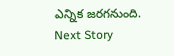ఎన్నిక జరగనుంది.
Next Story